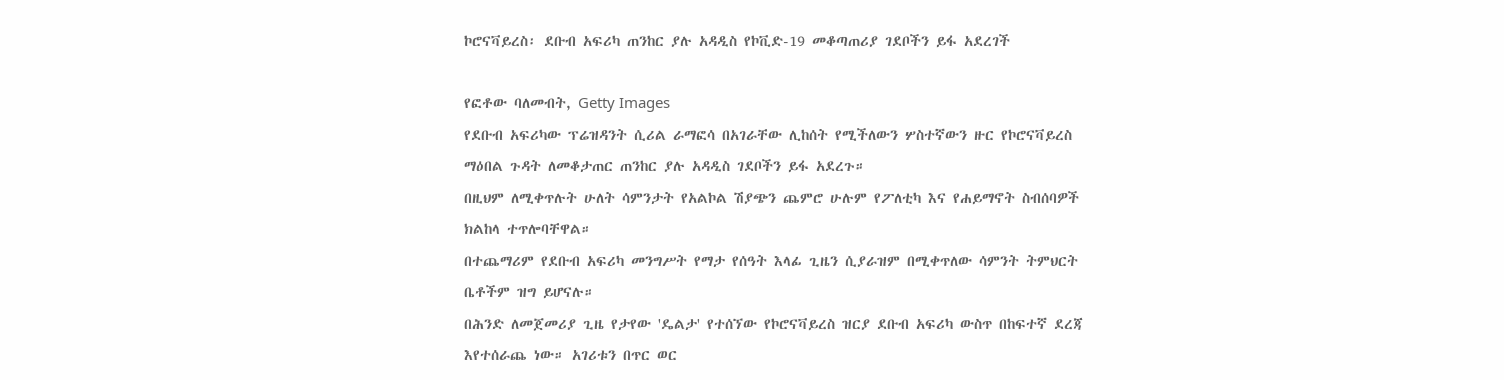ኮሮናቫይረስ፡ ደቡብ አፍሪካ ጠንከር ያሉ አዳዲስ የኮቪድ-19 መቆጣጠሪያ ገደቦችን ይፋ አደረገች

የፎቶው ባለመብት, Getty Images
የደቡብ አፍሪካው ፕሬዝዳንት ሲሪል ራማፎሳ በአገራቸው ሊከሰት የሚችለውን ሦስተኛውን ዙር የኮሮናቫይረስ ማዕበል ጉዳት ለመቆታጠር ጠንከር ያሉ አዳዲስ ገደቦችን ይፋ አደረጉ።
በዚህም ለሚቀጥሉት ሁለት ሳምንታት የአልኮል ሽያጭን ጨምሮ ሁሉም የፖለቲካ እና የሐይማኖት ስብሰባዎች ክልከላ ተጥሎባቸዋል።
በተጨማሪም የደቡብ አፍሪካ መንግሥት የማታ የሰዓት እላፊ ጊዜን ሲያራዝም በሚቀጥለው ሳምንት ትምህርት ቤቶችም ዝግ ይሆናሉ።
በሕንድ ለመጀመሪያ ጊዜ የታየው 'ዴልታ' የተሰኘው የኮሮናቫይረስ ዝርያ ደቡብ አፍሪካ ውስጥ በከፍተኛ ደረጃ እየተሰራጨ ነው። አገሪቱን በጥር ወር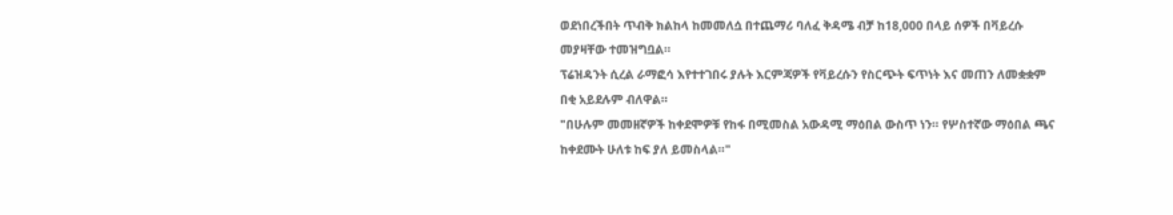ወደነበረችበት ጥብቅ ክልከላ ከመመለሷ በተጨማሪ ባለፈ ቅዳሜ ብቻ ከ18,000 በላይ ሰዎች በቫይረሱ መያዛቸው ተመዝግቧል።
ፕሬዝዳንት ሲረል ራማፎሳ እየተተገበሩ ያሉት እርምጃዎች የቫይረሱን የስርጭት ፍጥነት እና መጠን ለመቋቋም በቂ አይደሉም ብለዋል።
"በሁሉም መመዘኛዎች ከቀደሞዎቹ የከፋ በሚመስል አውዳሚ ማዕበል ውስጥ ነን። የሦስተኛው ማዕበል ጫና ከቀደሙት ሁለቱ ከፍ ያለ ይመስላል።"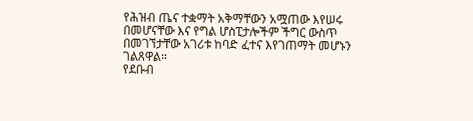የሕዝብ ጤና ተቋማት አቅማቸውን አሟጠው እየሠሩ በመሆናቸው እና የግል ሆስፒታሎችም ችግር ውስጥ በመገኘታቸው አገሪቱ ከባድ ፈተና እየገጠማት መሆኑን ገልጸዋል።
የደቡብ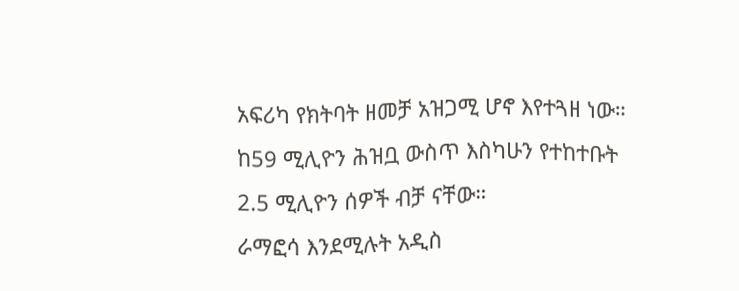አፍሪካ የክትባት ዘመቻ አዝጋሚ ሆኖ እየተጓዘ ነው። ከ59 ሚሊዮን ሕዝቧ ውስጥ እስካሁን የተከተቡት 2.5 ሚሊዮን ሰዎች ብቻ ናቸው።
ራማፎሳ እንደሚሉት አዲስ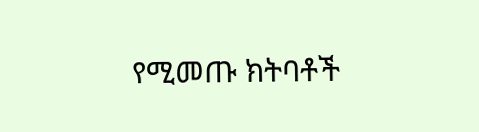የሚመጡ ክትባቶች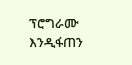ፕሮግራሙ እንዲፋጠን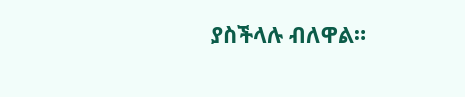ያስችላሉ ብለዋል።